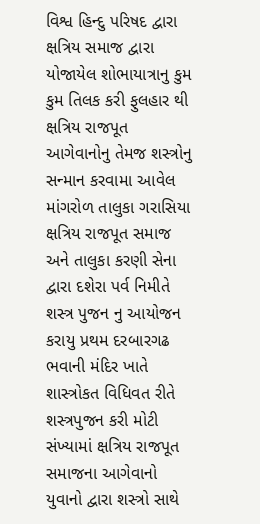વિશ્વ હિન્દુ પરિષદ દ્વારા ક્ષત્રિય સમાજ દ્વારા યોજાયેલ શોભાયાત્રાનુ કુમ કુમ તિલક કરી ફુલહાર થી ક્ષત્રિય રાજપૂત આગેવાનોનુ તેમજ શસ્ત્રોનુ સન્માન કરવામા આવેલ
માંગરોળ તાલુકા ગરાસિયા ક્ષત્રિય રાજપૂત સમાજ અને તાલુકા કરણી સેના દ્વારા દશેરા પર્વ નિમીતે શસ્ત્ર પુજન નુ આયોજન કરાયુ પ્રથમ દરબારગઢ ભવાની મંદિર ખાતે શાસ્ત્રોકત વિધિવત રીતે શસ્ત્રપુજન કરી મોટી સંખ્યામાં ક્ષત્રિય રાજપૂત સમાજના આગેવાનો યુવાનો દ્વારા શસ્ત્રો સાથે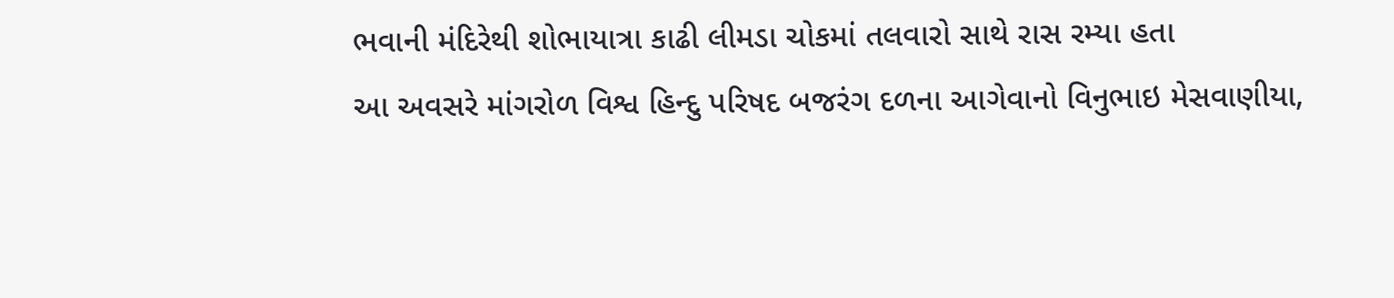ભવાની મંદિરેથી શોભાયાત્રા કાઢી લીમડા ચોકમાં તલવારો સાથે રાસ રમ્યા હતા
આ અવસરે માંગરોળ વિશ્વ હિન્દુ પરિષદ બજરંગ દળના આગેવાનો વિનુભાઇ મેસવાણીયા,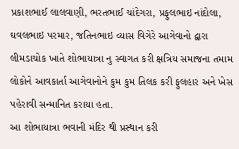પ્રકાશભાઈ લાલવાણી, ભરતભાઈ ચાંદેગરા, પ્રફુલભાઇ નાંદોલા, ઘવલભાઇ પરમાર, જતિનભાઇ વ્યાસ વિગેરે આગેવાનો દ્વારા લીમડાચોક ખાતે શોભાયાત્રા નુ સ્વાગત કરી ક્ષત્રિય સમાજના તમામ લોકોને આવકાર્તા આગેવાનોને કુમ કુમ તિલક કરી ફુલહાર અને ખેસ પહેરાવી સન્માનિત કરાયા હતા.
આ શોભાયાત્રા ભવાની મંદિર થી પ્રસ્થાન કરી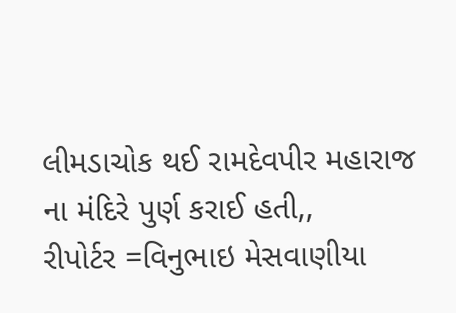લીમડાચોક થઈ રામદેવપીર મહારાજ ના મંદિરે પુર્ણ કરાઈ હતી,,
રીપોર્ટર =વિનુભાઇ મેસવાણીયા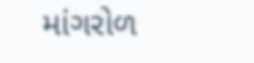માંગરોળ